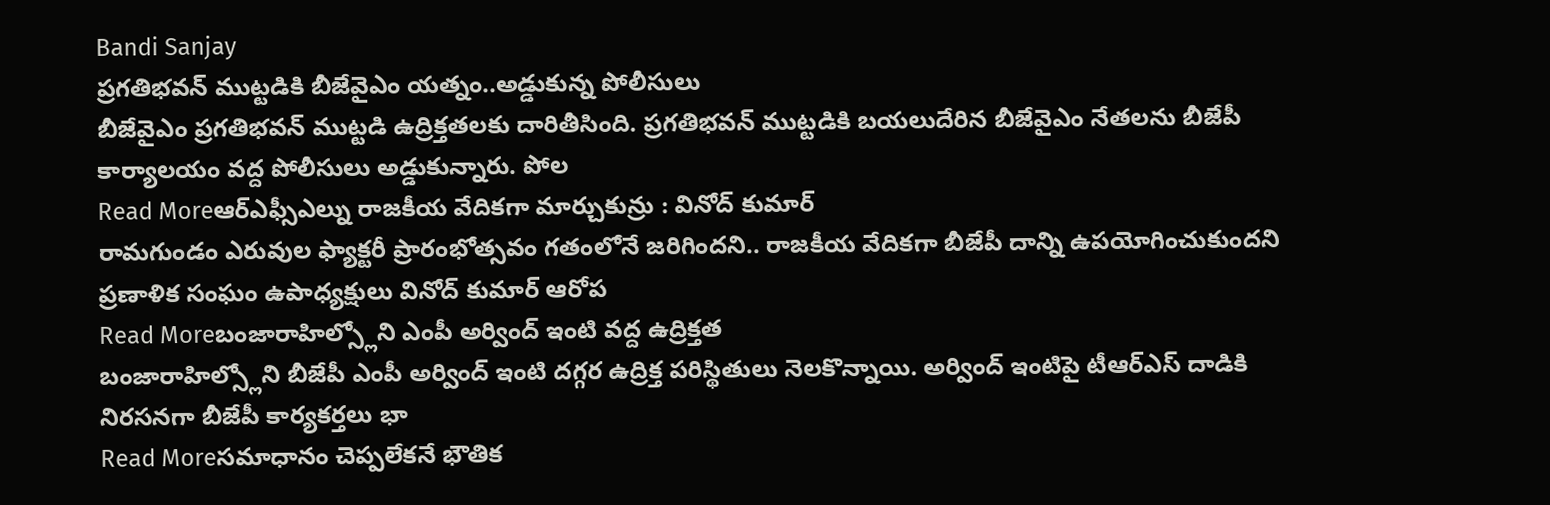Bandi Sanjay
ప్రగతిభవన్ ముట్టడికి బీజేవైఎం యత్నం..అడ్డుకున్న పోలీసులు
బీజేవైఎం ప్రగతిభవన్ ముట్టడి ఉద్రిక్తతలకు దారితీసింది. ప్రగతిభవన్ ముట్టడికి బయలుదేరిన బీజేవైఎం నేతలను బీజేపీ కార్యాలయం వద్ద పోలీసులు అడ్డుకున్నారు. పోల
Read Moreఆర్ఎఫ్సీఎల్ను రాజకీయ వేదికగా మార్చుకున్రు : వినోద్ కుమార్
రామగుండం ఎరువుల ఫ్యాక్టరీ ప్రారంభోత్సవం గతంలోనే జరిగిందని.. రాజకీయ వేదికగా బీజేపీ దాన్ని ఉపయోగించుకుందని ప్రణాళిక సంఘం ఉపాధ్యక్షులు వినోద్ కుమార్ ఆరోప
Read Moreబంజారాహిల్స్లోని ఎంపీ అర్వింద్ ఇంటి వద్ద ఉద్రిక్తత
బంజారాహిల్స్లోని బీజేపీ ఎంపీ అర్వింద్ ఇంటి దగ్గర ఉద్రిక్త పరిస్థితులు నెలకొన్నాయి. అర్వింద్ ఇంటిపై టీఆర్ఎస్ దాడికి నిరసనగా బీజేపీ కార్యకర్తలు భా
Read Moreసమాధానం చెప్పలేకనే భౌతిక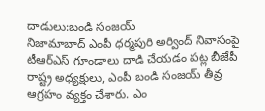దాడులు:బండి సంజయ్
నిజామాబాద్ ఎంపీ ధర్మపురి అర్వింద్ నివాసంపై టీఆర్ఎస్ గూండాలు దాడి చేయడం పట్ల బీజేపీ రాష్ట్ర అధ్యక్షులు, ఎంపీ బండి సంజయ్ తీవ్ర ఆగ్రహం వ్యక్తం చేశారు. ఎం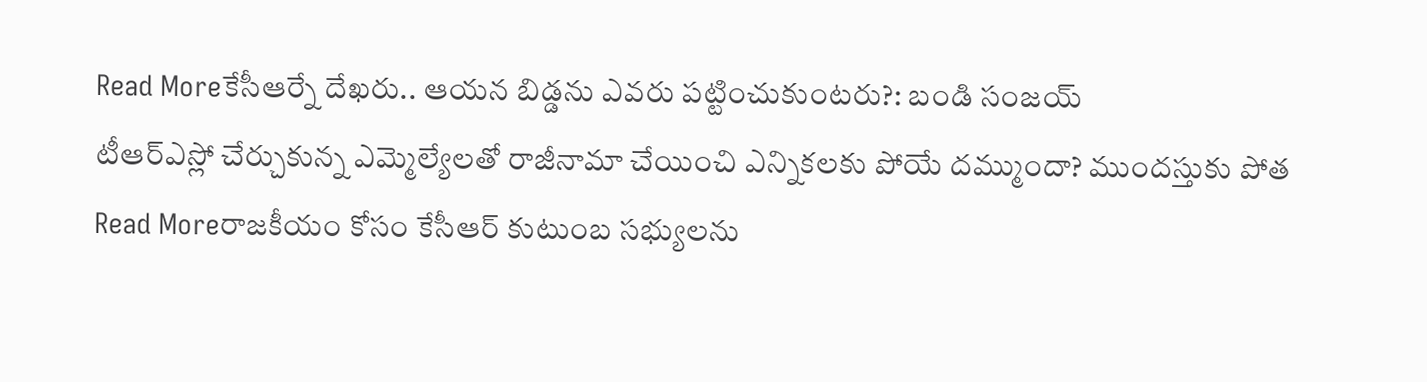Read Moreకేసీఆర్నే దేఖరు.. ఆయన బిడ్డను ఎవరు పట్టించుకుంటరు?: బండి సంజయ్
టీఆర్ఎస్లో చేర్చుకున్న ఎమ్మెల్యేలతో రాజీనామా చేయించి ఎన్నికలకు పోయే దమ్ముందా? ముందస్తుకు పోత
Read Moreరాజకీయం కోసం కేసీఆర్ కుటుంబ సభ్యులను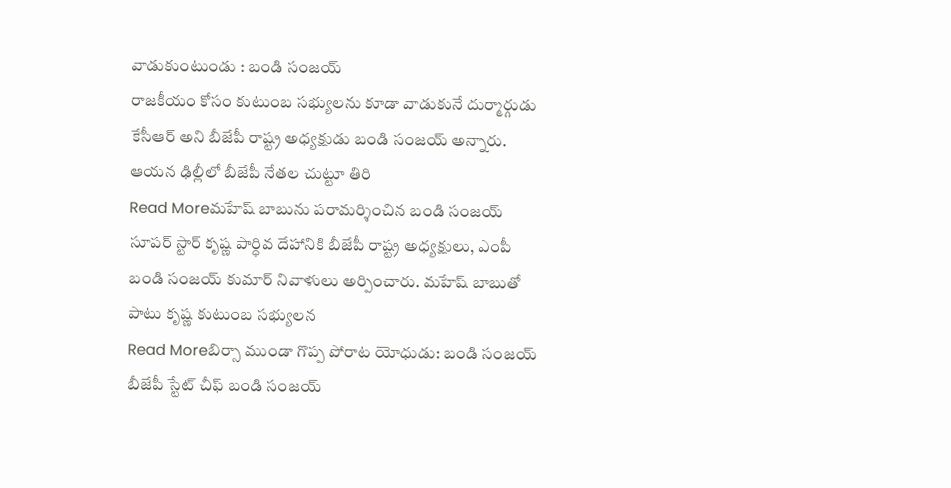వాడుకుంటుండు : బండి సంజయ్
రాజకీయం కోసం కుటుంబ సభ్యులను కూడా వాడుకునే దుర్మార్గుడు కేసీఆర్ అని బీజేపీ రాష్ట్ర అధ్యక్షుడు బండి సంజయ్ అన్నారు. ఆయన ఢిల్లీలో బీజేపీ నేతల చుట్టూ తిరి
Read Moreమహేష్ బాబును పరామర్శించిన బండి సంజయ్
సూపర్ స్టార్ కృష్ణ పార్ధివ దేహానికి బీజేపీ రాష్ట్ర అధ్యక్షులు, ఎంపీ బండి సంజయ్ కుమార్ నివాళులు అర్పించారు. మహేష్ బాబుతో పాటు కృష్ణ కుటుంబ సభ్యులన
Read Moreబిర్సా ముండా గొప్ప పోరాట యోధుడు: బండి సంజయ్
బీజేపీ స్టేట్ చీఫ్ బండి సంజయ్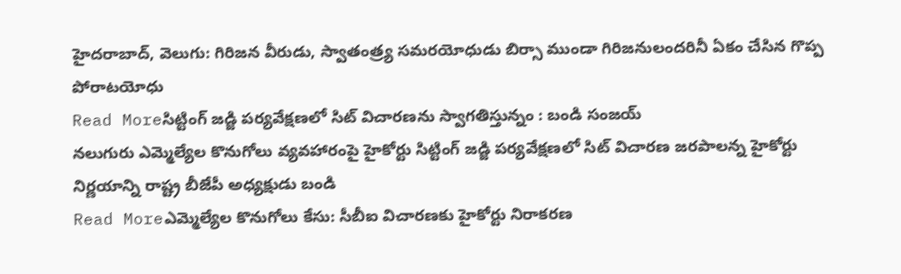హైదరాబాద్, వెలుగు: గిరిజన వీరుడు, స్వాతంత్ర్య సమరయోధుడు బిర్సా ముండా గిరిజనులందరినీ ఏకం చేసిన గొప్ప పోరాటయోధు
Read Moreసిట్టింగ్ జడ్జి పర్యవేక్షణలో సిట్ విచారణను స్వాగతిస్తున్నం : బండి సంజయ్
నలుగురు ఎమ్మెల్యేల కొనుగోలు వ్యవహారంపై హైకోర్టు సిట్టింగ్ జడ్జి పర్యవేక్షణలో సిట్ విచారణ జరపాలన్న హైకోర్టు నిర్ణయాన్ని రాష్ట్ర బీజేపీ అధ్యక్షుడు బండి
Read Moreఎమ్మెల్యేల కొనుగోలు కేసు: సీబీఐ విచారణకు హైకోర్టు నిరాకరణ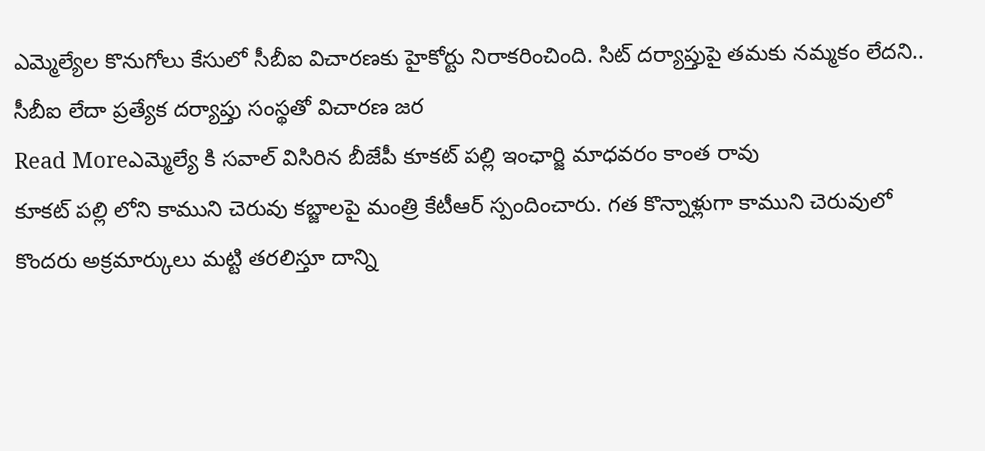ఎమ్మెల్యేల కొనుగోలు కేసులో సీబీఐ విచారణకు హైకోర్టు నిరాకరించింది. సిట్ దర్యాప్తుపై తమకు నమ్మకం లేదని.. సీబీఐ లేదా ప్రత్యేక దర్యాప్తు సంస్థతో విచారణ జర
Read Moreఎమ్మెల్యే కి సవాల్ విసిరిన బీజేపీ కూకట్ పల్లి ఇంఛార్జి మాధవరం కాంత రావు
కూకట్ పల్లి లోని కాముని చెరువు కబ్జాలపై మంత్రి కేటీఆర్ స్పందించారు. గత కొన్నాళ్లుగా కాముని చెరువులో కొందరు అక్రమార్కులు మట్టి తరలిస్తూ దాన్ని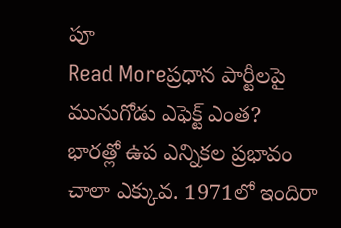పూ
Read Moreప్రధాన పార్టీలపై మునుగోడు ఎఫెక్ట్ ఎంత?
భారత్లో ఉప ఎన్నికల ప్రభావం చాలా ఎక్కువ. 1971లో ఇందిరా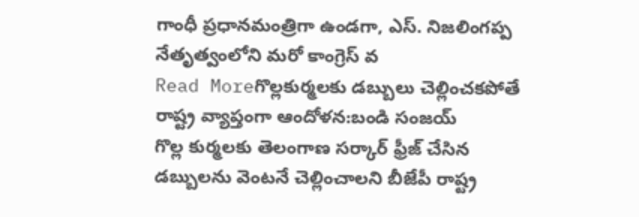గాంధీ ప్రధానమంత్రిగా ఉండగా, ఎస్. నిజలింగప్ప నేతృత్వంలోని మరో కాంగ్రెస్ వ
Read Moreగొల్లకుర్మలకు డబ్బులు చెల్లించకపోతే రాష్ట్ర వ్యాప్తంగా ఆందోళన:బండి సంజయ్
గొల్ల కుర్మలకు తెలంగాణ సర్కార్ ఫ్రీజ్ చేసిన డబ్బులను వెంటనే చెల్లించాలని బీజేపీ రాష్ట్ర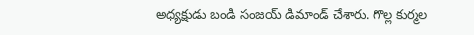అధ్యక్షుడు బండి సంజయ్ డిమాండ్ చేశారు. గొల్ల కుర్మల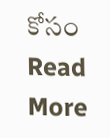కోసం
Read More